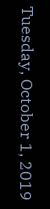Tuesday, October 1, 2019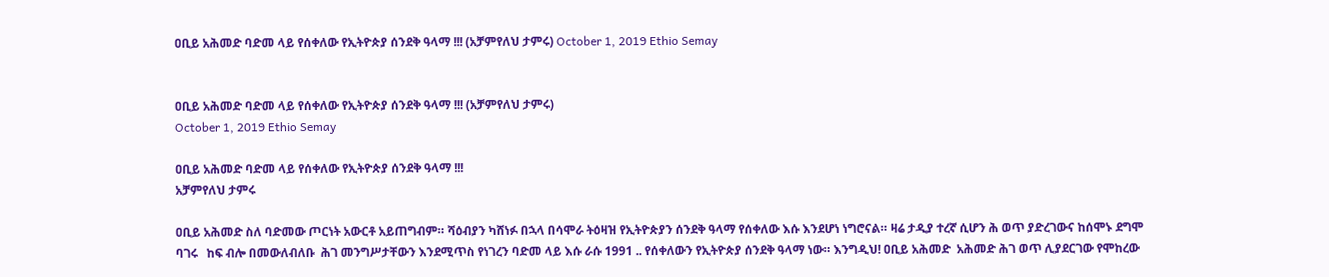ዐቢይ አሕመድ ባድመ ላይ የሰቀለው የኢትዮጵያ ሰንደቅ ዓላማ !!! (አቻምየለህ ታምሩ) October 1, 2019 Ethio Semay


ዐቢይ አሕመድ ባድመ ላይ የሰቀለው የኢትዮጵያ ሰንደቅ ዓላማ !!! (አቻምየለህ ታምሩ)
October 1, 2019 Ethio Semay

ዐቢይ አሕመድ ባድመ ላይ የሰቀለው የኢትዮጵያ ሰንደቅ ዓላማ !!!
አቻምየለህ ታምሩ

ዐቢይ አሕመድ ስለ ባድመው ጦርነት አውርቶ አይጠግብም። ሻዕብያን ካሸነፉ በኋላ በሳሞራ ትዕዛዝ የኢትዮጵያን ሰንደቅ ዓላማ የሰቀለው እሱ እንደሆነ ነግሮናል። ዛሬ ታዲያ ተረኛ ሲሆን ሕ ወጥ ያድረገውና ከሰሞኑ ደግሞ ባገሩ   ከፍ ብሎ በመውለብለቡ  ሕገ መንግሥታቸውን እንደሚጥስ የነገረን ባድመ ላይ እሱ ራሱ 1991 .. የሰቀለውን የኢትዮጵያ ሰንደቅ ዓላማ ነው። እንግዲህ! ዐቢይ አሕመድ  አሕመድ ሕገ ወጥ ሊያደርገው የሞከረው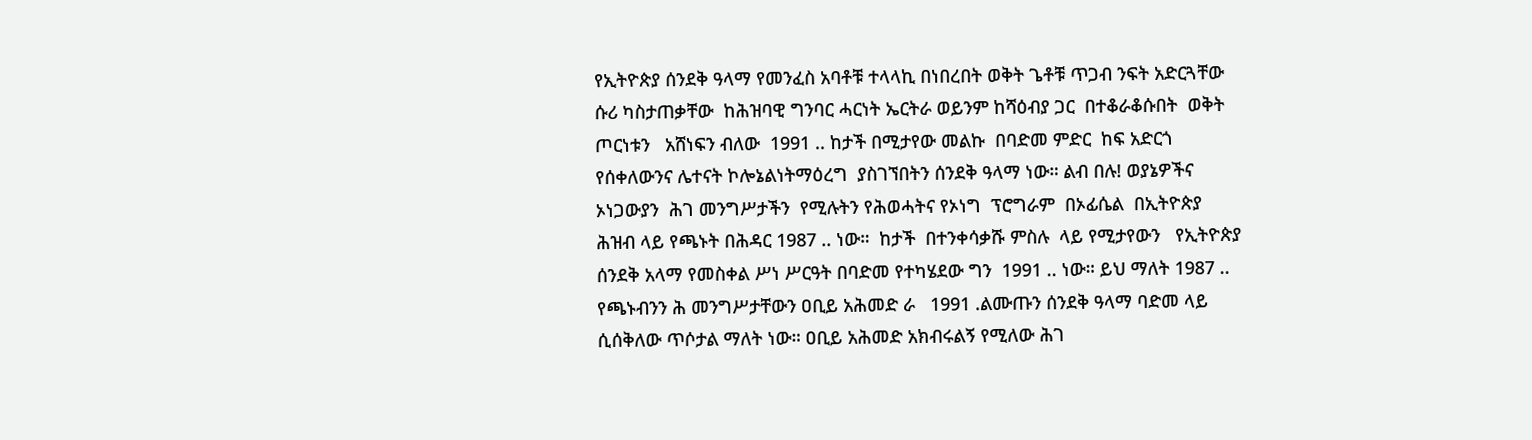የኢትዮጵያ ሰንደቅ ዓላማ የመንፈስ አባቶቹ ተላላኪ በነበረበት ወቅት ጌቶቹ ጥጋብ ንፍት አድርጓቸው ሱሪ ካስታጠቃቸው  ከሕዝባዊ ግንባር ሓርነት ኤርትራ ወይንም ከሻዕብያ ጋር  በተቆራቆሱበት  ወቅት  ጦርነቱን   አሸነፍን ብለው  1991 .. ከታች በሚታየው መልኩ  በባድመ ምድር  ከፍ አድርጎ  የሰቀለውንና ሌተናት ኮሎኔልነትማዕረግ  ያስገኘበትን ሰንደቅ ዓላማ ነው። ልብ በሉ! ወያኔዎችና ኦነጋውያን  ሕገ መንግሥታችን  የሚሉትን የሕወሓትና የኦነግ  ፕሮግራም  በኦፊሴል  በኢትዮጵያ ሕዝብ ላይ የጫኑት በሕዳር 1987 .. ነው።  ከታች  በተንቀሳቃሹ ምስሉ  ላይ የሚታየውን   የኢትዮጵያ ሰንደቅ አላማ የመስቀል ሥነ ሥርዓት በባድመ የተካሄደው ግን  1991 .. ነው። ይህ ማለት 1987 .. የጫኑብንን ሕ መንግሥታቸውን ዐቢይ አሕመድ ራ   1991 .ልሙጡን ሰንደቅ ዓላማ ባድመ ላይ ሲሰቅለው ጥሶታል ማለት ነው። ዐቢይ አሕመድ አክብሩልኝ የሚለው ሕገ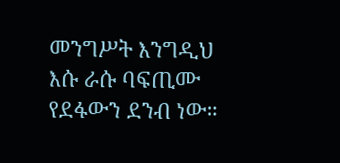መንግሥት እንግዲህ እሱ ራሱ ባፍጢሙ የደፋውን ደንብ ነው።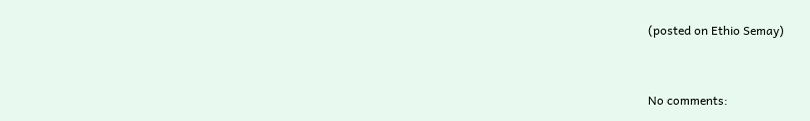(posted on Ethio Semay)


No comments: